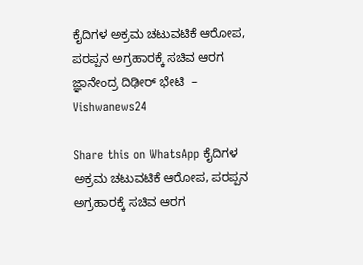ಕೈದಿಗಳ ಅಕ್ರಮ ಚಟುವಟಿಕೆ ಆರೋಪ, ಪರಪ್ಪನ ಅಗ್ರಹಾರಕ್ಕೆ ಸಚಿವ ಆರಗ ಜ್ಞಾನೇಂದ್ರ ದಿಢೀರ್ ಭೇಟಿ  – Vishwanews24

Share this on WhatsApp ಕೈದಿಗಳ ಅಕ್ರಮ ಚಟುವಟಿಕೆ ಆರೋಪ, ಪರಪ್ಪನ ಅಗ್ರಹಾರಕ್ಕೆ ಸಚಿವ ಆರಗ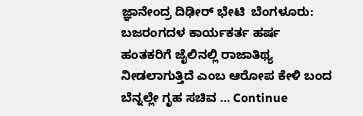ಜ್ಞಾನೇಂದ್ರ ದಿಢೀರ್ ಭೇಟಿ  ಬೆಂಗಳೂರು: ಬಜರಂಗದಳ ಕಾರ್ಯಕರ್ತ ಹರ್ಷ ಹಂತಕರಿಗೆ ಜೈಲಿನಲ್ಲಿ ರಾಜಾತಿಥ್ಯ ನೀಡಲಾಗುತ್ತಿದೆ ಎಂಬ ಆರೋಪ ಕೇಳಿ ಬಂದ ಬೆನ್ನಲ್ಲೇ ಗೃಹ ಸಚಿವ … Continue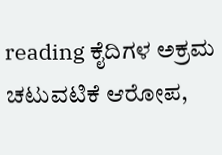reading ಕೈದಿಗಳ ಅಕ್ರಮ ಚಟುವಟಿಕೆ ಆರೋಪ,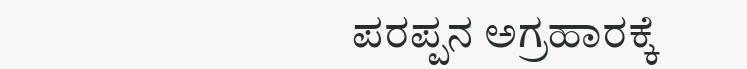ಪರಪ್ಪನ ಅಗ್ರಹಾರಕ್ಕೆ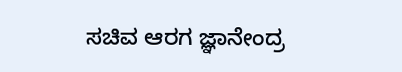ಸಚಿವ ಆರಗ ಜ್ಞಾನೇಂದ್ರ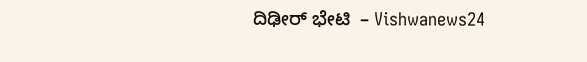ದಿಢೀರ್ ಭೇಟಿ  – Vishwanews24